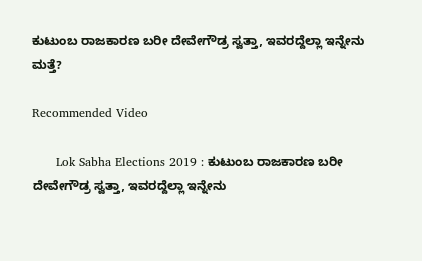ಕುಟುಂಬ ರಾಜಕಾರಣ ಬರೀ ದೇವೇಗೌಡ್ರ ಸ್ವತ್ತಾ, ಇವರದ್ದೆಲ್ಲಾ ಇನ್ನೇನು ಮತ್ತೆ?

Recommended Video

      Lok Sabha Elections 2019 : ಕುಟುಂಬ ರಾಜಕಾರಣ ಬರೀ ದೇವೇಗೌಡ್ರ ಸ್ವತ್ತಾ, ಇವರದ್ದೆಲ್ಲಾ ಇನ್ನೇನು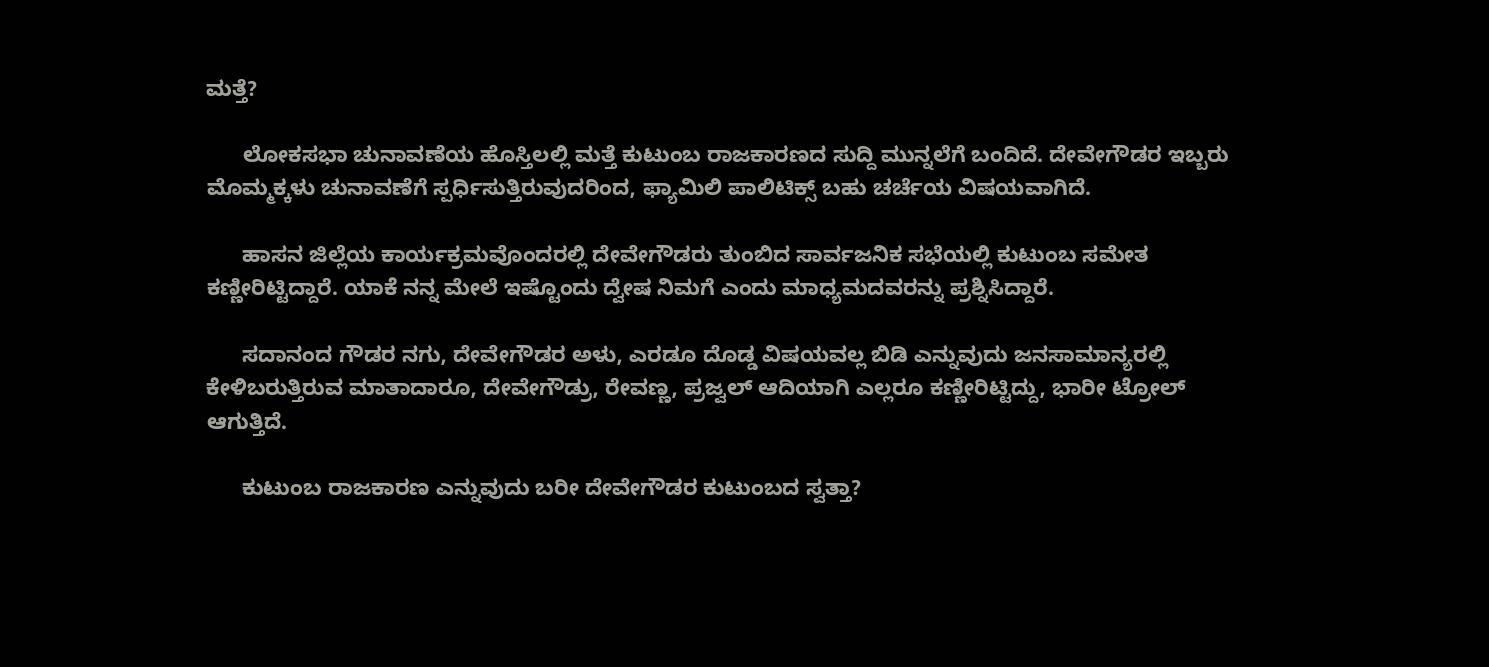ಮತ್ತೆ?

      ಲೋಕಸಭಾ ಚುನಾವಣೆಯ ಹೊಸ್ತಿಲಲ್ಲಿ ಮತ್ತೆ ಕುಟುಂಬ ರಾಜಕಾರಣದ ಸುದ್ದಿ ಮುನ್ನಲೆಗೆ ಬಂದಿದೆ. ದೇವೇಗೌಡರ ಇಬ್ಬರು ಮೊಮ್ಮಕ್ಕಳು ಚುನಾವಣೆಗೆ ಸ್ಪರ್ಧಿಸುತ್ತಿರುವುದರಿಂದ, ಫ್ಯಾಮಿಲಿ ಪಾಲಿಟಿಕ್ಸ್ ಬಹು ಚರ್ಚೆಯ ವಿಷಯವಾಗಿದೆ.

      ಹಾಸನ ಜಿಲ್ಲೆಯ ಕಾರ್ಯಕ್ರಮವೊಂದರಲ್ಲಿ ದೇವೇಗೌಡರು ತುಂಬಿದ ಸಾರ್ವಜನಿಕ ಸಭೆಯಲ್ಲಿ ಕುಟುಂಬ ಸಮೇತ ಕಣ್ಣೀರಿಟ್ಟಿದ್ದಾರೆ. ಯಾಕೆ ನನ್ನ ಮೇಲೆ ಇಷ್ಟೊಂದು ದ್ವೇಷ ನಿಮಗೆ ಎಂದು ಮಾಧ್ಯಮದವರನ್ನು ಪ್ರಶ್ನಿಸಿದ್ದಾರೆ.

      ಸದಾನಂದ ಗೌಡರ ನಗು, ದೇವೇಗೌಡರ ಅಳು, ಎರಡೂ ದೊಡ್ಡ ವಿಷಯವಲ್ಲ ಬಿಡಿ ಎನ್ನುವುದು ಜನಸಾಮಾನ್ಯರಲ್ಲಿ ಕೇಳಿಬರುತ್ತಿರುವ ಮಾತಾದಾರೂ, ದೇವೇಗೌಡ್ರು, ರೇವಣ್ಣ, ಪ್ರಜ್ವಲ್ ಆದಿಯಾಗಿ ಎಲ್ಲರೂ ಕಣ್ಣೀರಿಟ್ಟಿದ್ದು, ಭಾರೀ ಟ್ರೋಲ್ ಆಗುತ್ತಿದೆ.

      ಕುಟುಂಬ ರಾಜಕಾರಣ ಎನ್ನುವುದು ಬರೀ ದೇವೇಗೌಡರ ಕುಟುಂಬದ ಸ್ವತ್ತಾ?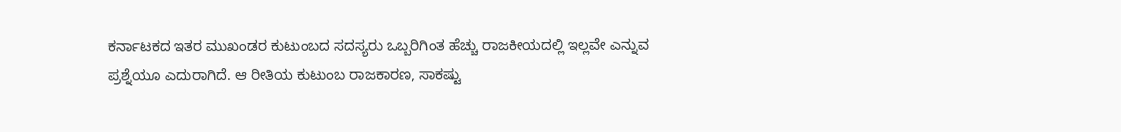ಕರ್ನಾಟಕದ ಇತರ ಮುಖಂಡರ ಕುಟುಂಬದ ಸದಸ್ಯರು ಒಬ್ಬರಿಗಿಂತ ಹೆಚ್ಚು ರಾಜಕೀಯದಲ್ಲಿ ಇಲ್ಲವೇ ಎನ್ನುವ ಪ್ರಶ್ನೆಯೂ ಎದುರಾಗಿದೆ. ಆ ರೀತಿಯ ಕುಟುಂಬ ರಾಜಕಾರಣ, ಸಾಕಷ್ಟು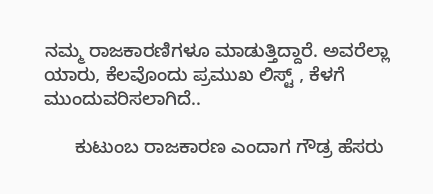ನಮ್ಮ ರಾಜಕಾರಣಿಗಳೂ ಮಾಡುತ್ತಿದ್ದಾರೆ. ಅವರೆಲ್ಲಾ ಯಾರು, ಕೆಲವೊಂದು ಪ್ರಮುಖ ಲಿಸ್ಟ್ , ಕೆಳಗೆ ಮುಂದುವರಿಸಲಾಗಿದೆ..

      ಕುಟುಂಬ ರಾಜಕಾರಣ ಎಂದಾಗ ಗೌಡ್ರ ಹೆಸರು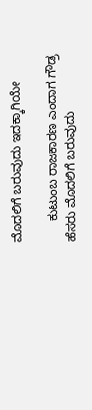ಮೊದಲಿಗೆ ಬರುವುದು ಇದಕ್ಕಾಗಿಯೇ

      ಕುಟುಂಬ ರಾಜಕಾರಣ ಎಂದಾಗ ಗೌಡ್ರ ಹೆಸರು ಮೊದಲಿಗೆ ಬರುವುದು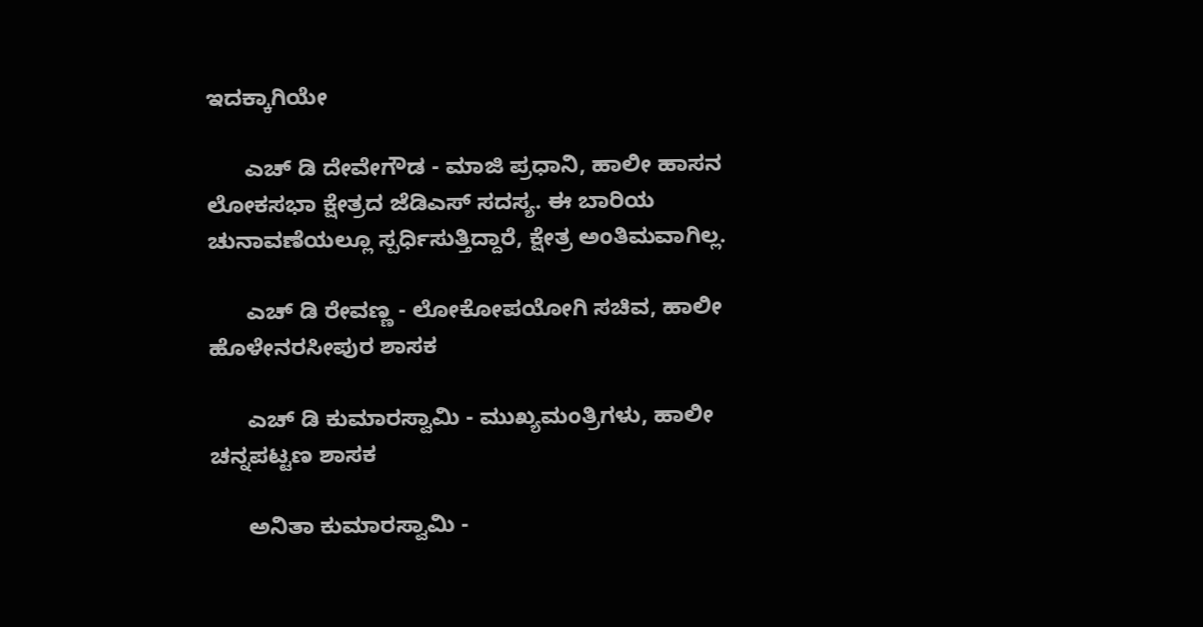ಇದಕ್ಕಾಗಿಯೇ

      ಎಚ್ ಡಿ ದೇವೇಗೌಡ - ಮಾಜಿ ಪ್ರಧಾನಿ, ಹಾಲೀ ಹಾಸನ ಲೋಕಸಭಾ ಕ್ಷೇತ್ರದ ಜೆಡಿಎಸ್ ಸದಸ್ಯ. ಈ ಬಾರಿಯ ಚುನಾವಣೆಯಲ್ಲೂ ಸ್ಪರ್ಧಿಸುತ್ತಿದ್ದಾರೆ, ಕ್ಷೇತ್ರ ಅಂತಿಮವಾಗಿಲ್ಲ.

      ಎಚ್ ಡಿ ರೇವಣ್ಣ - ಲೋಕೋಪಯೋಗಿ ಸಚಿವ, ಹಾಲೀ ಹೊಳೇನರಸೀಪುರ ಶಾಸಕ

      ಎಚ್ ಡಿ ಕುಮಾರಸ್ವಾಮಿ - ಮುಖ್ಯಮಂತ್ರಿಗಳು, ಹಾಲೀ ಚನ್ನಪಟ್ಟಣ ಶಾಸಕ

      ಅನಿತಾ ಕುಮಾರಸ್ವಾಮಿ -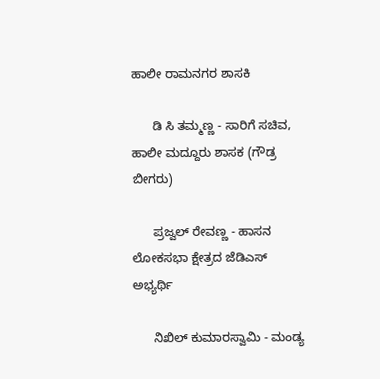ಹಾಲೀ ರಾಮನಗರ ಶಾಸಕಿ

      ಡಿ ಸಿ ತಮ್ಮಣ್ಣ - ಸಾರಿಗೆ ಸಚಿವ, ಹಾಲೀ ಮದ್ದೂರು ಶಾಸಕ (ಗೌಡ್ರ ಬೀಗರು)

      ಪ್ರಜ್ವಲ್ ರೇವಣ್ಣ - ಹಾಸನ ಲೋಕಸಭಾ ಕ್ಷೇತ್ರದ ಜೆಡಿಎಸ್ ಅಭ್ಯರ್ಥಿ

      ನಿಖಿಲ್ ಕುಮಾರಸ್ವಾಮಿ - ಮಂಡ್ಯ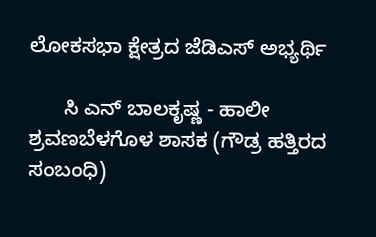ಲೋಕಸಭಾ ಕ್ಷೇತ್ರದ ಜೆಡಿಎಸ್ ಅಭ್ಯರ್ಥಿ

      ಸಿ ಎನ್ ಬಾಲಕೃಷ್ಣ - ಹಾಲೀ ಶ್ರವಣಬೆಳಗೊಳ ಶಾಸಕ (ಗೌಡ್ರ ಹತ್ತಿರದ ಸಂಬಂಧಿ)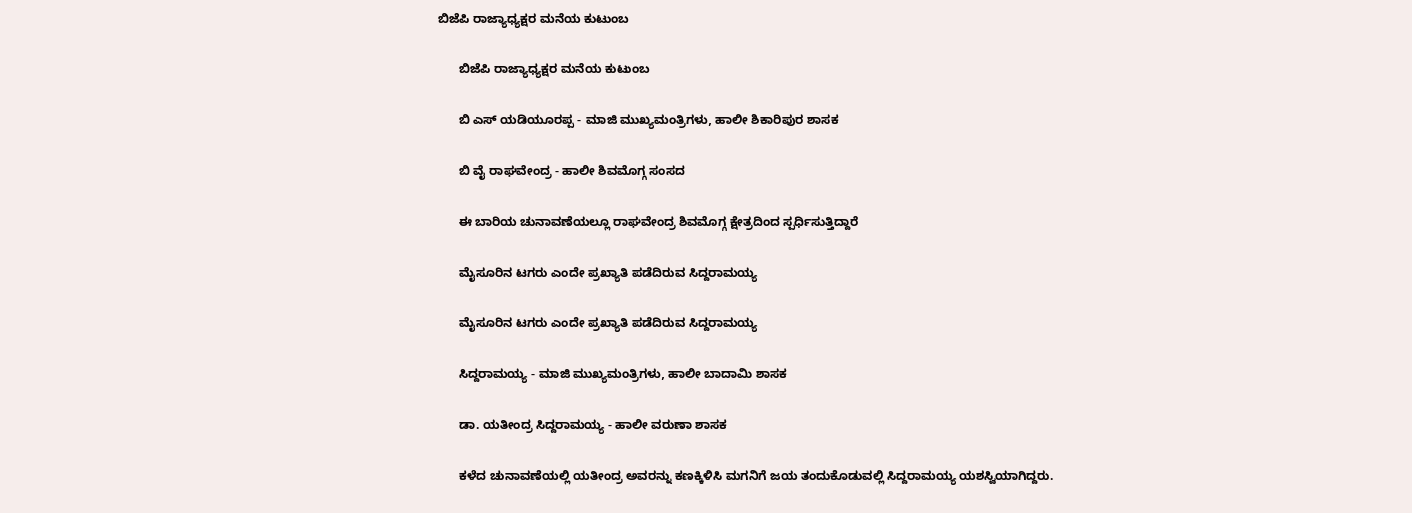ಬಿಜೆಪಿ ರಾಜ್ಯಾಧ್ಯಕ್ಷರ ಮನೆಯ ಕುಟುಂಬ

      ಬಿಜೆಪಿ ರಾಜ್ಯಾಧ್ಯಕ್ಷರ ಮನೆಯ ಕುಟುಂಬ

      ಬಿ ಎಸ್ ಯಡಿಯೂರಪ್ಪ - ಮಾಜಿ ಮುಖ್ಯಮಂತ್ರಿಗಳು, ಹಾಲೀ ಶಿಕಾರಿಪುರ ಶಾಸಕ

      ಬಿ ವೈ ರಾಘವೇಂದ್ರ - ಹಾಲೀ ಶಿವಮೊಗ್ಗ ಸಂಸದ

      ಈ ಬಾರಿಯ ಚುನಾವಣೆಯಲ್ಲೂ ರಾಘವೇಂದ್ರ ಶಿವಮೊಗ್ಗ ಕ್ಷೇತ್ರದಿಂದ ಸ್ಪರ್ಧಿಸುತ್ತಿದ್ದಾರೆ

      ಮೈಸೂರಿನ ಟಗರು ಎಂದೇ ಪ್ರಖ್ಯಾತಿ ಪಡೆದಿರುವ ಸಿದ್ದರಾಮಯ್ಯ

      ಮೈಸೂರಿನ ಟಗರು ಎಂದೇ ಪ್ರಖ್ಯಾತಿ ಪಡೆದಿರುವ ಸಿದ್ದರಾಮಯ್ಯ

      ಸಿದ್ದರಾಮಯ್ಯ - ಮಾಜಿ ಮುಖ್ಯಮಂತ್ರಿಗಳು, ಹಾಲೀ ಬಾದಾಮಿ ಶಾಸಕ

      ಡಾ. ಯತೀಂದ್ರ ಸಿದ್ದರಾಮಯ್ಯ - ಹಾಲೀ ವರುಣಾ ಶಾಸಕ

      ಕಳೆದ ಚುನಾವಣೆಯಲ್ಲಿ ಯತೀಂದ್ರ ಅವರನ್ನು ಕಣಕ್ಕಿಳಿಸಿ ಮಗನಿಗೆ ಜಯ ತಂದುಕೊಡುವಲ್ಲಿ ಸಿದ್ದರಾಮಯ್ಯ ಯಶಸ್ವಿಯಾಗಿದ್ದರು.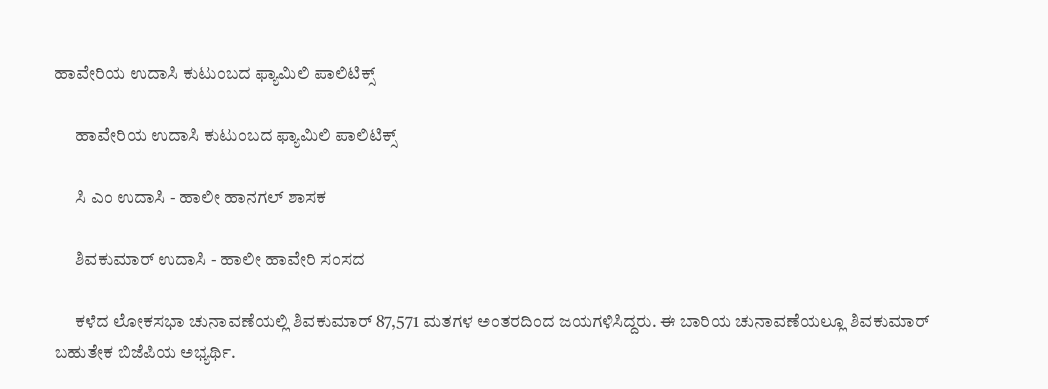ಹಾವೇರಿಯ ಉದಾಸಿ ಕುಟುಂಬದ ಫ್ಯಾಮಿಲಿ ಪಾಲಿಟಿಕ್ಸ್

      ಹಾವೇರಿಯ ಉದಾಸಿ ಕುಟುಂಬದ ಫ್ಯಾಮಿಲಿ ಪಾಲಿಟಿಕ್ಸ್

      ಸಿ ಎಂ ಉದಾಸಿ - ಹಾಲೀ ಹಾನಗಲ್ ಶಾಸಕ

      ಶಿವಕುಮಾರ್ ಉದಾಸಿ - ಹಾಲೀ ಹಾವೇರಿ ಸಂಸದ

      ಕಳೆದ ಲೋಕಸಭಾ ಚುನಾವಣೆಯಲ್ಲಿ ಶಿವಕುಮಾರ್ 87,571 ಮತಗಳ ಅಂತರದಿಂದ ಜಯಗಳಿಸಿದ್ದರು. ಈ ಬಾರಿಯ ಚುನಾವಣೆಯಲ್ಲೂ ಶಿವಕುಮಾರ್ ಬಹುತೇಕ ಬಿಜೆಪಿಯ ಅಭ್ಯರ್ಥಿ.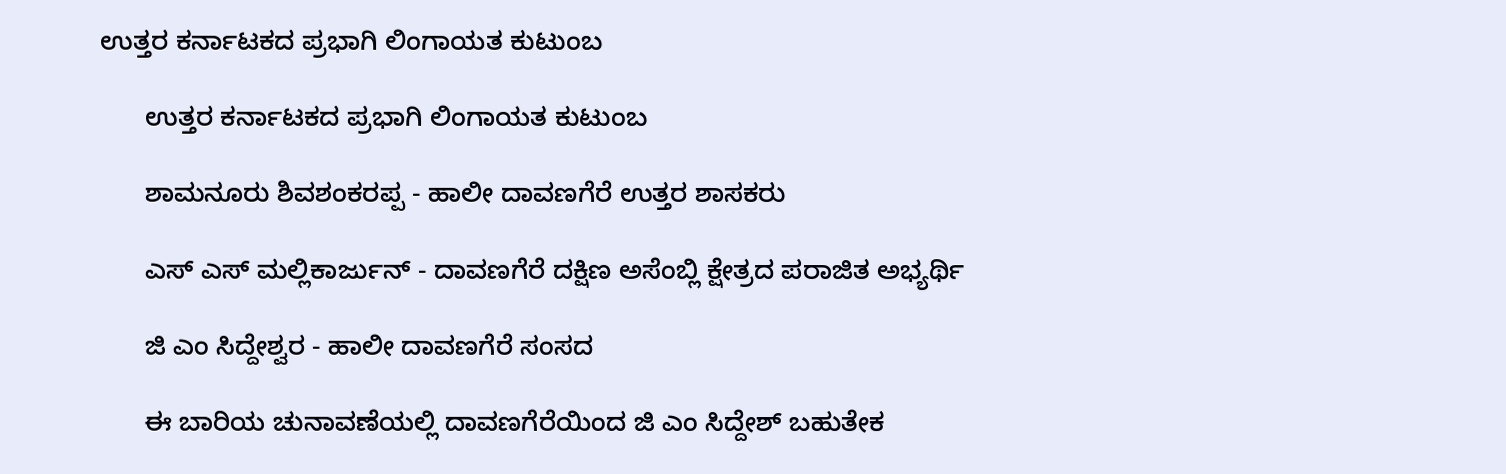ಉತ್ತರ ಕರ್ನಾಟಕದ ಪ್ರಭಾಗಿ ಲಿಂಗಾಯತ ಕುಟುಂಬ

      ಉತ್ತರ ಕರ್ನಾಟಕದ ಪ್ರಭಾಗಿ ಲಿಂಗಾಯತ ಕುಟುಂಬ

      ಶಾಮನೂರು ಶಿವಶಂಕರಪ್ಪ - ಹಾಲೀ ದಾವಣಗೆರೆ ಉತ್ತರ ಶಾಸಕರು

      ಎಸ್ ಎಸ್ ಮಲ್ಲಿಕಾರ್ಜುನ್ - ದಾವಣಗೆರೆ ದಕ್ಷಿಣ ಅಸೆಂಬ್ಲಿ ಕ್ಷೇತ್ರದ ಪರಾಜಿತ ಅಭ್ಯರ್ಥಿ

      ಜಿ ಎಂ ಸಿದ್ದೇಶ್ವರ - ಹಾಲೀ ದಾವಣಗೆರೆ ಸಂಸದ

      ಈ ಬಾರಿಯ ಚುನಾವಣೆಯಲ್ಲಿ ದಾವಣಗೆರೆಯಿಂದ ಜಿ ಎಂ ಸಿದ್ದೇಶ್ ಬಹುತೇಕ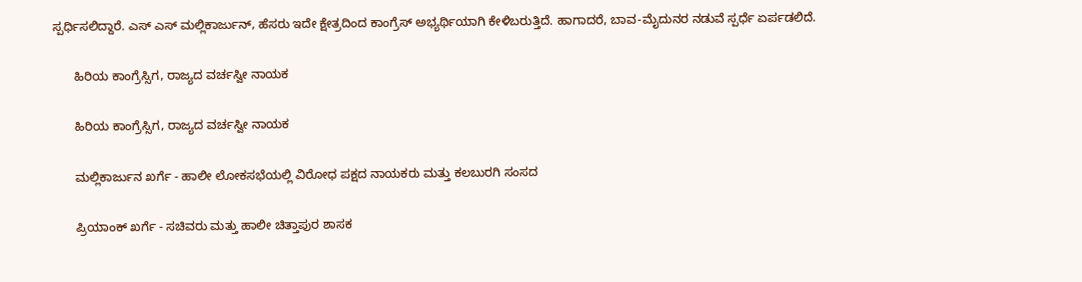ಸ್ಪರ್ಧಿಸಲಿದ್ದಾರೆ. ಎಸ್ ಎಸ್ ಮಲ್ಲಿಕಾರ್ಜುನ್, ಹೆಸರು ಇದೇ ಕ್ಷೇತ್ರದಿಂದ ಕಾಂಗ್ರೆಸ್ ಅಭ್ಯರ್ಥಿಯಾಗಿ ಕೇಳಿಬರುತ್ತಿದೆ. ಹಾಗಾದರೆ, ಬಾವ-ಮೈದುನರ ನಡುವೆ ಸ್ಪರ್ಧೆ ಏರ್ಪಡಲಿದೆ.

      ಹಿರಿಯ ಕಾಂಗ್ರೆಸ್ಸಿಗ, ರಾಜ್ಯದ ವರ್ಚಸ್ವೀ ನಾಯಕ

      ಹಿರಿಯ ಕಾಂಗ್ರೆಸ್ಸಿಗ, ರಾಜ್ಯದ ವರ್ಚಸ್ವೀ ನಾಯಕ

      ಮಲ್ಲಿಕಾರ್ಜುನ ಖರ್ಗೆ - ಹಾಲೀ ಲೋಕಸಭೆಯಲ್ಲಿ ವಿರೋಧ ಪಕ್ಷದ ನಾಯಕರು ಮತ್ತು ಕಲಬುರಗಿ ಸಂಸದ

      ಪ್ರಿಯಾಂಕ್ ಖರ್ಗೆ - ಸಚಿವರು ಮತ್ತು ಹಾಲೀ ಚಿತ್ತಾಪುರ ಶಾಸಕ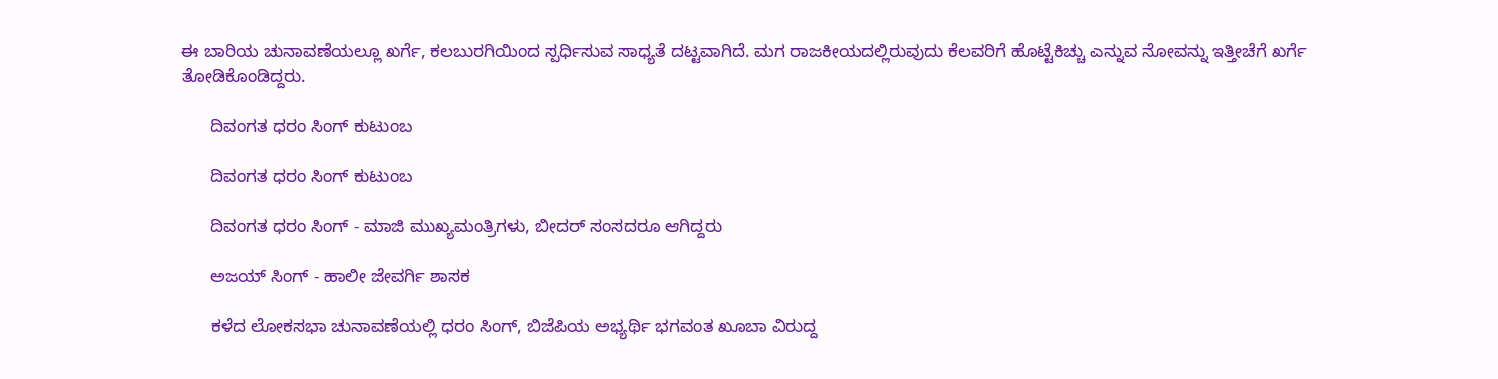ಈ ಬಾರಿಯ ಚುನಾವಣೆಯಲ್ಲೂ ಖರ್ಗೆ, ಕಲಬುರಗಿಯಿಂದ ಸ್ಪರ್ಧಿಸುವ ಸಾಧ್ಯತೆ ದಟ್ಟವಾಗಿದೆ. ಮಗ ರಾಜಕೀಯದಲ್ಲಿರುವುದು ಕೆಲವರಿಗೆ ಹೊಟ್ಟೆಕಿಚ್ಚು ಎನ್ನುವ ನೋವನ್ನು ಇತ್ತೀಚೆಗೆ ಖರ್ಗೆ ತೋಡಿಕೊಂಡಿದ್ದರು.

      ದಿವಂಗತ ಧರಂ ಸಿಂಗ್ ಕುಟುಂಬ

      ದಿವಂಗತ ಧರಂ ಸಿಂಗ್ ಕುಟುಂಬ

      ದಿವಂಗತ ಧರಂ ಸಿಂಗ್ - ಮಾಜಿ ಮುಖ್ಯಮಂತ್ರಿಗಳು, ಬೀದರ್ ಸಂಸದರೂ ಆಗಿದ್ದರು

      ಅಜಯ್ ಸಿಂಗ್ - ಹಾಲೀ ಜೇವರ್ಗಿ ಶಾಸಕ

      ಕಳೆದ ಲೋಕಸಭಾ ಚುನಾವಣೆಯಲ್ಲಿ ಧರಂ ಸಿಂಗ್, ಬಿಜೆಪಿಯ ಅಭ್ಯರ್ಥಿ ಭಗವಂತ ಖೂಬಾ ವಿರುದ್ದ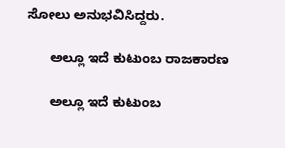ಸೋಲು ಅನುಭವಿಸಿದ್ದರು.

      ಅಲ್ಲೂ ಇದೆ ಕುಟುಂಬ ರಾಜಕಾರಣ

      ಅಲ್ಲೂ ಇದೆ ಕುಟುಂಬ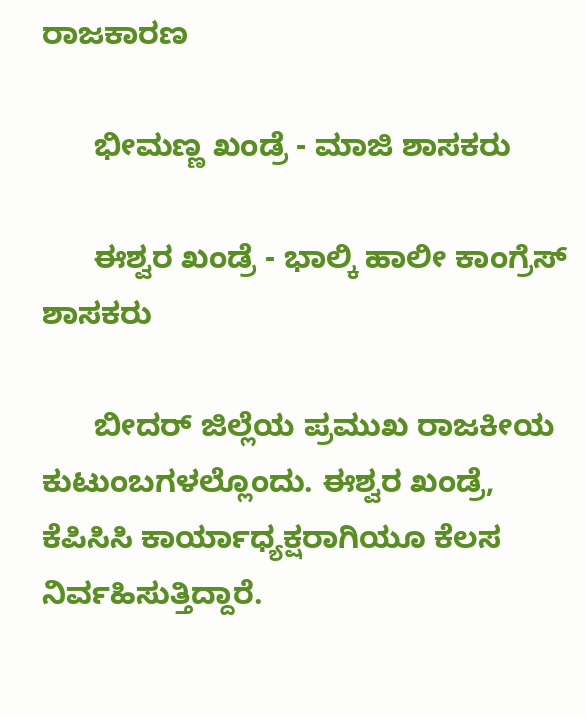ರಾಜಕಾರಣ

      ಭೀಮಣ್ಣ ಖಂಡ್ರೆ - ಮಾಜಿ ಶಾಸಕರು

      ಈಶ್ವರ ಖಂಡ್ರೆ - ಭಾಲ್ಕಿ ಹಾಲೀ ಕಾಂಗ್ರೆಸ್ ಶಾಸಕರು

      ಬೀದರ್ ಜಿಲ್ಲೆಯ ಪ್ರಮುಖ ರಾಜಕೀಯ ಕುಟುಂಬಗಳಲ್ಲೊಂದು. ಈಶ್ವರ ಖಂಡ್ರೆ, ಕೆಪಿಸಿಸಿ ಕಾರ್ಯಾಧ್ಯಕ್ಷರಾಗಿಯೂ ಕೆಲಸ ನಿರ್ವಹಿಸುತ್ತಿದ್ದಾರೆ.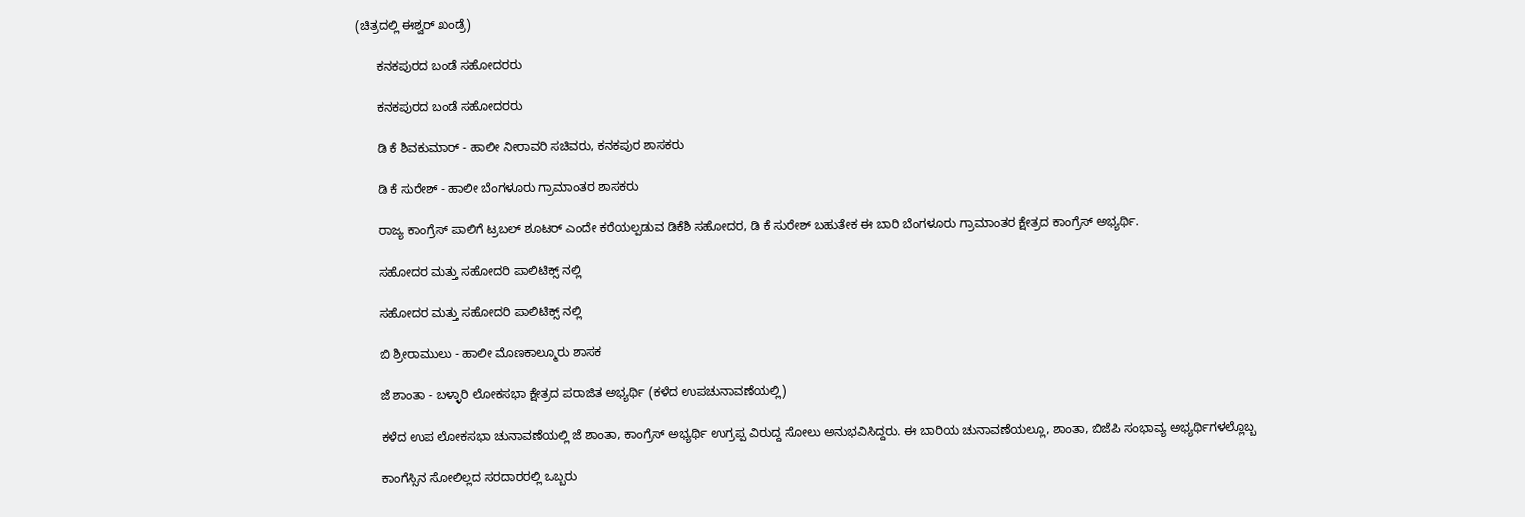(ಚಿತ್ರದಲ್ಲಿ ಈಶ್ವರ್ ಖಂಡ್ರೆ)

      ಕನಕಪುರದ ಬಂಡೆ ಸಹೋದರರು

      ಕನಕಪುರದ ಬಂಡೆ ಸಹೋದರರು

      ಡಿ ಕೆ ಶಿವಕುಮಾರ್ - ಹಾಲೀ ನೀರಾವರಿ ಸಚಿವರು, ಕನಕಪುರ ಶಾಸಕರು

      ಡಿ ಕೆ ಸುರೇಶ್ - ಹಾಲೀ ಬೆಂಗಳೂರು ಗ್ರಾಮಾಂತರ ಶಾಸಕರು

      ರಾಜ್ಯ ಕಾಂಗ್ರೆಸ್ ಪಾಲಿಗೆ ಟ್ರಬಲ್ ಶೂಟರ್ ಎಂದೇ ಕರೆಯಲ್ಪಡುವ ಡಿಕೆಶಿ ಸಹೋದರ, ಡಿ ಕೆ ಸುರೇಶ್ ಬಹುತೇಕ ಈ ಬಾರಿ ಬೆಂಗಳೂರು ಗ್ರಾಮಾಂತರ ಕ್ಷೇತ್ರದ ಕಾಂಗ್ರೆಸ್ ಅಭ್ಯರ್ಥಿ.

      ಸಹೋದರ ಮತ್ತು ಸಹೋದರಿ ಪಾಲಿಟಿಕ್ಸ್ ನಲ್ಲಿ

      ಸಹೋದರ ಮತ್ತು ಸಹೋದರಿ ಪಾಲಿಟಿಕ್ಸ್ ನಲ್ಲಿ

      ಬಿ ಶ್ರೀರಾಮುಲು - ಹಾಲೀ ಮೊಣಕಾಲ್ಮೂರು ಶಾಸಕ

      ಜೆ ಶಾಂತಾ - ಬಳ್ಳಾರಿ ಲೋಕಸಭಾ ಕ್ಷೇತ್ರದ ಪರಾಜಿತ ಅಭ್ಯರ್ಥಿ (ಕಳೆದ ಉಪಚುನಾವಣೆಯಲ್ಲಿ)

      ಕಳೆದ ಉಪ ಲೋಕಸಭಾ ಚುನಾವಣೆಯಲ್ಲಿ ಜೆ ಶಾಂತಾ, ಕಾಂಗ್ರೆಸ್ ಅಭ್ಯರ್ಥಿ ಉಗ್ರಪ್ಪ ವಿರುದ್ದ ಸೋಲು ಅನುಭವಿಸಿದ್ದರು. ಈ ಬಾರಿಯ ಚುನಾವಣೆಯಲ್ಲೂ, ಶಾಂತಾ, ಬಿಜೆಪಿ ಸಂಭಾವ್ಯ ಅಭ್ಯರ್ಥಿಗಳಲ್ಲೊಬ್ಬ

      ಕಾಂಗೆಸ್ಸಿನ ಸೋಲಿಲ್ಲದ ಸರದಾರರಲ್ಲಿ ಒಬ್ಬರು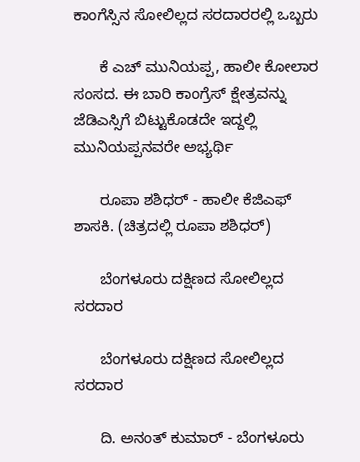ಕಾಂಗೆಸ್ಸಿನ ಸೋಲಿಲ್ಲದ ಸರದಾರರಲ್ಲಿ ಒಬ್ಬರು

      ಕೆ ಎಚ್ ಮುನಿಯಪ್ಪ, ಹಾಲೀ ಕೋಲಾರ ಸಂಸದ. ಈ ಬಾರಿ ಕಾಂಗ್ರೆಸ್ ಕ್ಷೇತ್ರವನ್ನು ಜೆಡಿಎಸ್ಸಿಗೆ ಬಿಟ್ಟುಕೊಡದೇ ಇದ್ದಲ್ಲಿ ಮುನಿಯಪ್ಪನವರೇ ಅಭ್ಯರ್ಥಿ

      ರೂಪಾ ಶಶಿಧರ್ - ಹಾಲೀ ಕೆಜಿಎಫ್ ಶಾಸಕಿ. (ಚಿತ್ರದಲ್ಲಿ ರೂಪಾ ಶಶಿಧರ್)

      ಬೆಂಗಳೂರು ದಕ್ಷಿಣದ ಸೋಲಿಲ್ಲದ ಸರದಾರ

      ಬೆಂಗಳೂರು ದಕ್ಷಿಣದ ಸೋಲಿಲ್ಲದ ಸರದಾರ

      ದಿ. ಅನಂತ್ ಕುಮಾರ್ - ಬೆಂಗಳೂರು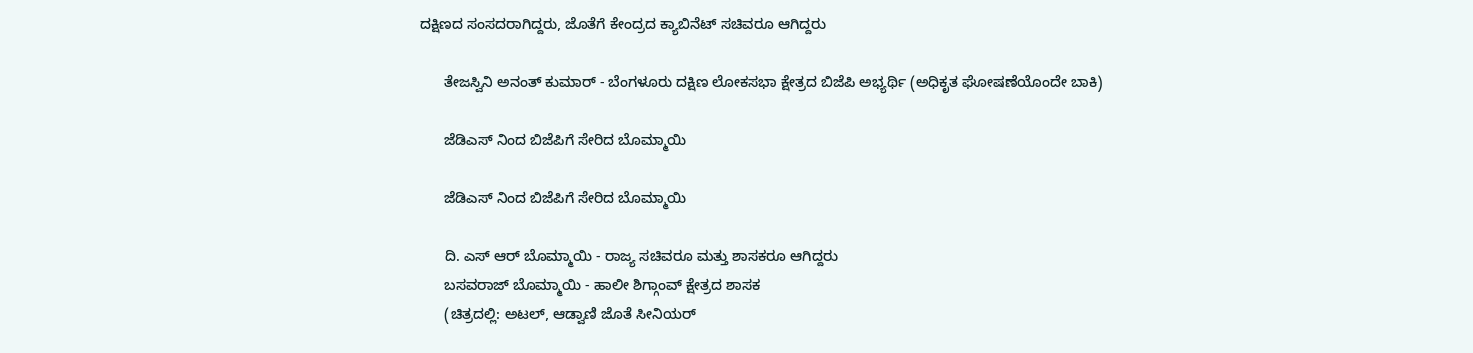ದಕ್ಷಿಣದ ಸಂಸದರಾಗಿದ್ದರು, ಜೊತೆಗೆ ಕೇಂದ್ರದ ಕ್ಯಾಬಿನೆಟ್ ಸಚಿವರೂ ಆಗಿದ್ದರು

      ತೇಜಸ್ವಿನಿ ಅನಂತ್ ಕುಮಾರ್ - ಬೆಂಗಳೂರು ದಕ್ಷಿಣ ಲೋಕಸಭಾ ಕ್ಷೇತ್ರದ ಬಿಜೆಪಿ ಅಭ್ಯರ್ಥಿ (ಅಧಿಕೃತ ಘೋಷಣೆಯೊಂದೇ ಬಾಕಿ)

      ಜೆಡಿಎಸ್ ನಿಂದ ಬಿಜೆಪಿಗೆ ಸೇರಿದ ಬೊಮ್ಮಾಯಿ

      ಜೆಡಿಎಸ್ ನಿಂದ ಬಿಜೆಪಿಗೆ ಸೇರಿದ ಬೊಮ್ಮಾಯಿ

      ದಿ. ಎಸ್ ಆರ್ ಬೊಮ್ಮಾಯಿ - ರಾಜ್ಯ ಸಚಿವರೂ ಮತ್ತು ಶಾಸಕರೂ ಆಗಿದ್ದರು
      ಬಸವರಾಜ್ ಬೊಮ್ಮಾಯಿ - ಹಾಲೀ ಶಿಗ್ಗಾಂವ್ ಕ್ಷೇತ್ರದ ಶಾಸಕ
      (ಚಿತ್ರದಲ್ಲಿ: ಅಟಲ್, ಆಡ್ವಾಣಿ ಜೊತೆ ಸೀನಿಯರ್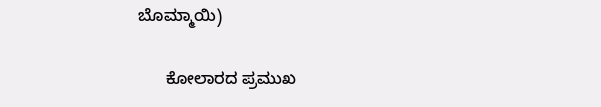ಬೊಮ್ಮಾಯಿ)

      ಕೋಲಾರದ ಪ್ರಮುಖ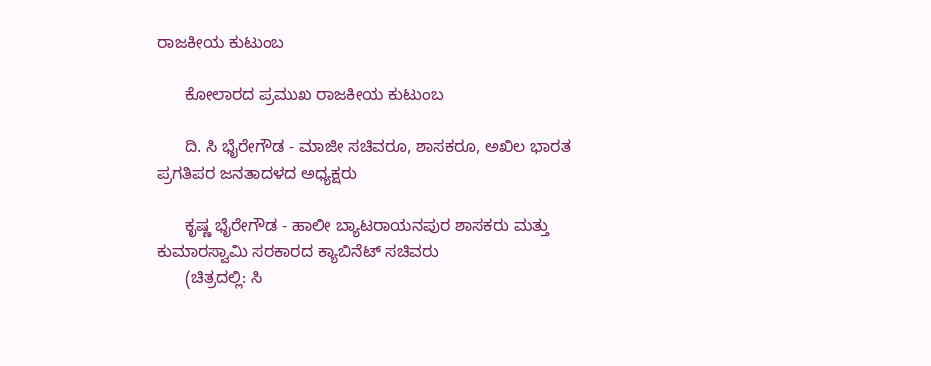ರಾಜಕೀಯ ಕುಟುಂಬ

      ಕೋಲಾರದ ಪ್ರಮುಖ ರಾಜಕೀಯ ಕುಟುಂಬ

      ದಿ. ಸಿ ಭೈರೇಗೌಡ - ಮಾಜೀ ಸಚಿವರೂ, ಶಾಸಕರೂ, ಅಖಿಲ ಭಾರತ ಪ್ರಗತಿಪರ ಜನತಾದಳದ ಅಧ್ಯಕ್ಷರು

      ಕೃಷ್ಣ ಭೈರೇಗೌಡ - ಹಾಲೀ ಬ್ಯಾಟರಾಯನಪುರ ಶಾಸಕರು ಮತ್ತು ಕುಮಾರಸ್ವಾಮಿ ಸರಕಾರದ ಕ್ಯಾಬಿನೆಟ್ ಸಚಿವರು
      (ಚಿತ್ರದಲ್ಲಿ: ಸಿ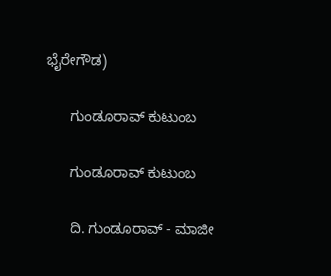ಭೈರೇಗೌಡ)

      ಗುಂಡೂರಾವ್ ಕುಟುಂಬ

      ಗುಂಡೂರಾವ್ ಕುಟುಂಬ

      ದಿ. ಗುಂಡೂರಾವ್ - ಮಾಜೀ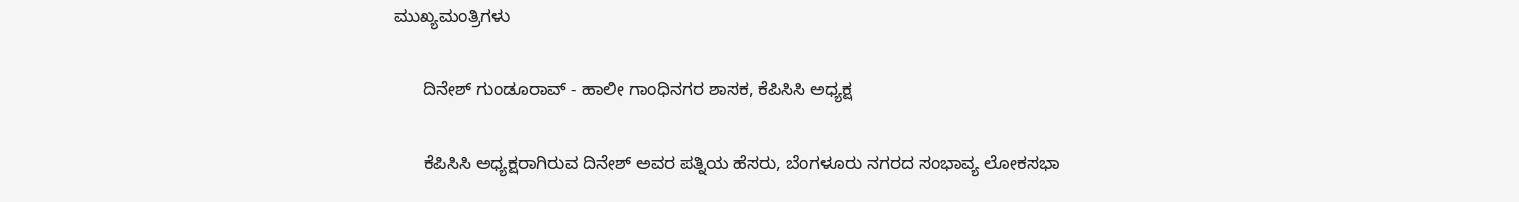ಮುಖ್ಯಮಂತ್ರಿಗಳು

      ದಿನೇಶ್ ಗುಂಡೂರಾವ್ - ಹಾಲೀ ಗಾಂಧಿನಗರ ಶಾಸಕ, ಕೆಪಿಸಿಸಿ ಅಧ್ಯಕ್ಷ

      ಕೆಪಿಸಿಸಿ ಅಧ್ಯಕ್ಷರಾಗಿರುವ ದಿನೇಶ್ ಅವರ ಪತ್ನಿಯ ಹೆಸರು, ಬೆಂಗಳೂರು ನಗರದ ಸಂಭಾವ್ಯ ಲೋಕಸಭಾ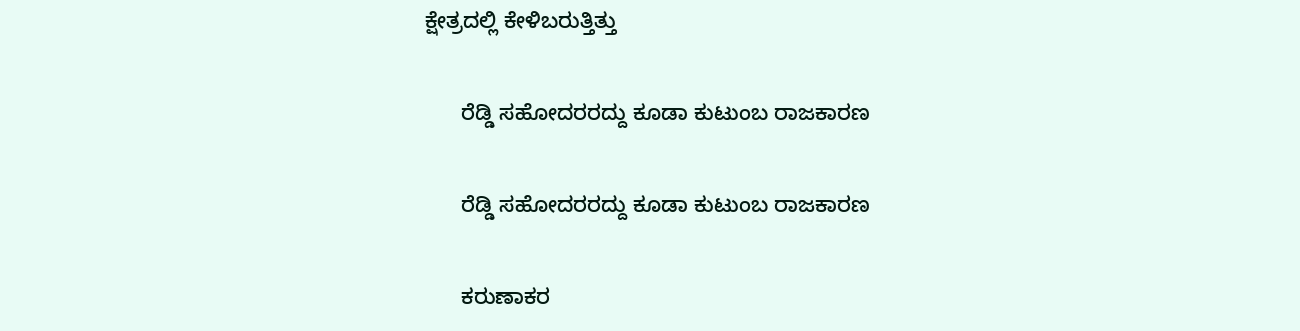ಕ್ಷೇತ್ರದಲ್ಲಿ ಕೇಳಿಬರುತ್ತಿತ್ತು

      ರೆಡ್ಡಿ ಸಹೋದರರದ್ದು ಕೂಡಾ ಕುಟುಂಬ ರಾಜಕಾರಣ

      ರೆಡ್ಡಿ ಸಹೋದರರದ್ದು ಕೂಡಾ ಕುಟುಂಬ ರಾಜಕಾರಣ

      ಕರುಣಾಕರ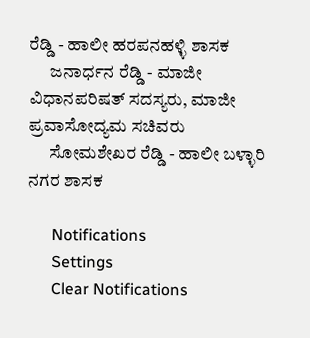ರೆಡ್ಡಿ - ಹಾಲೀ ಹರಪನಹಳ್ಳಿ ಶಾಸಕ
      ಜನಾರ್ಧನ ರೆಡ್ಡಿ - ಮಾಜೀ ವಿಧಾನಪರಿಷತ್ ಸದಸ್ಯರು, ಮಾಜೀ ಪ್ರವಾಸೋದ್ಯಮ ಸಚಿವರು
      ಸೋಮಶೇಖರ ರೆಡ್ಡಿ - ಹಾಲೀ ಬಳ್ಳಾರಿ ನಗರ ಶಾಸಕ

      Notifications
      Settings
      Clear Notifications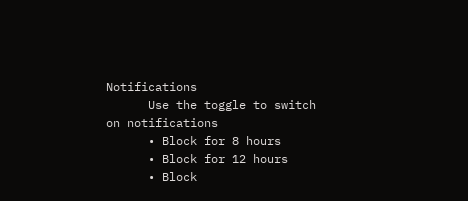Notifications
      Use the toggle to switch on notifications
      • Block for 8 hours
      • Block for 12 hours
      • Block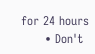for 24 hours
      • Don't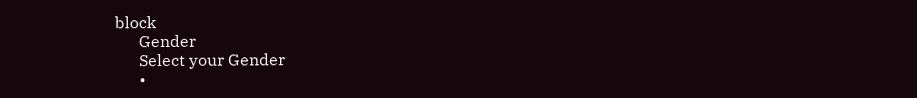block
      Gender
      Select your Gender
      •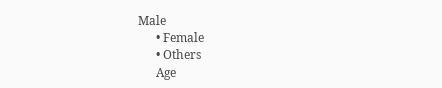Male
      • Female
      • Others
      Age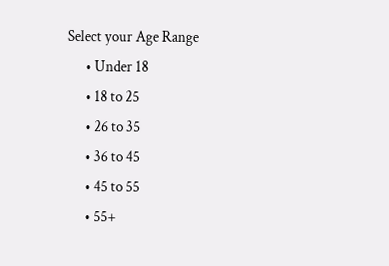Select your Age Range
      • Under 18
      • 18 to 25
      • 26 to 35
      • 36 to 45
      • 45 to 55
      • 55+